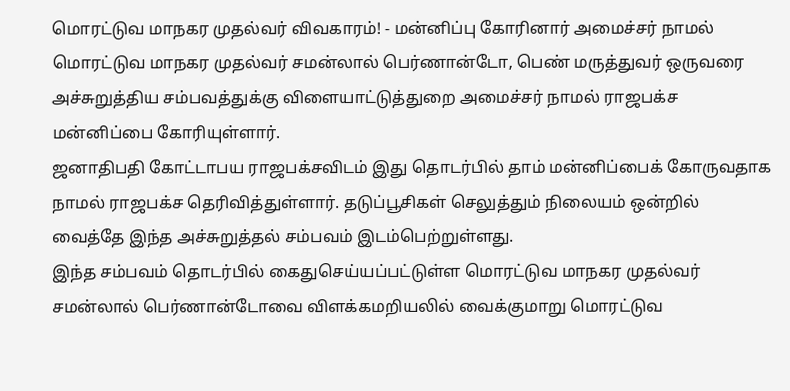மொரட்டுவ மாநகர முதல்வர் விவகாரம்! - மன்னிப்பு கோரினார் அமைச்சர் நாமல்
மொரட்டுவ மாநகர முதல்வர் சமன்லால் பெர்ணான்டோ, பெண் மருத்துவர் ஒருவரை அச்சுறுத்திய சம்பவத்துக்கு விளையாட்டுத்துறை அமைச்சர் நாமல் ராஜபக்ச மன்னிப்பை கோரியுள்ளார்.
ஜனாதிபதி கோட்டாபய ராஜபக்சவிடம் இது தொடர்பில் தாம் மன்னிப்பைக் கோருவதாக நாமல் ராஜபக்ச தெரிவித்துள்ளார். தடுப்பூசிகள் செலுத்தும் நிலையம் ஒன்றில் வைத்தே இந்த அச்சுறுத்தல் சம்பவம் இடம்பெற்றுள்ளது.
இந்த சம்பவம் தொடர்பில் கைதுசெய்யப்பட்டுள்ள மொரட்டுவ மாநகர முதல்வர் சமன்லால் பெர்ணான்டோவை விளக்கமறியலில் வைக்குமாறு மொரட்டுவ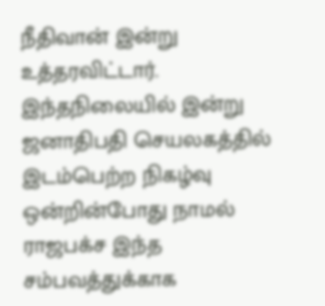நீதிவான் இன்று உத்தரவிட்டார்.
இந்தநிலையில் இன்று ஜனாதிபதி செயலகத்தில் இடம்பெற்ற நிகழ்வு ஒன்றின்போது நாமல் ராஜபக்ச இந்த சம்பவத்துக்காக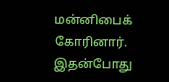மன்னிபைக் கோரினார்.
இதன்போது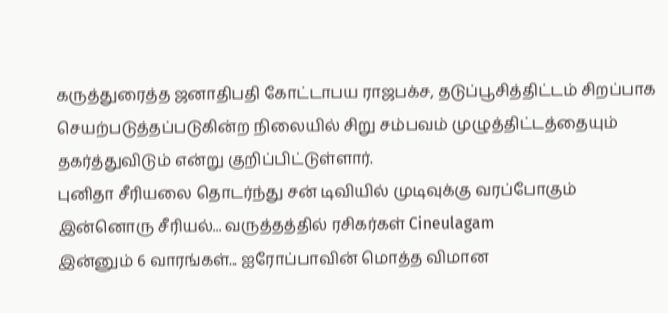கருத்துரைத்த ஜனாதிபதி கோட்டாபய ராஜபக்ச, தடுப்பூசித்திட்டம் சிறப்பாக செயற்படுத்தப்படுகின்ற நிலையில் சிறு சம்பவம் முழுத்திட்டத்தையும் தகர்த்துவிடும் என்று குறிப்பிட்டுள்ளார்.
புனிதா சீரியலை தொடர்ந்து சன் டிவியில் முடிவுக்கு வரப்போகும் இன்னொரு சீரியல்... வருத்தத்தில் ரசிகர்கள் Cineulagam
இன்னும் 6 வாரங்கள்... ஐரோப்பாவின் மொத்த விமான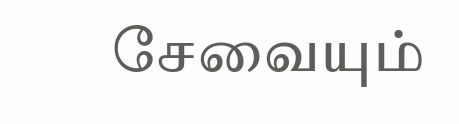சேவையும்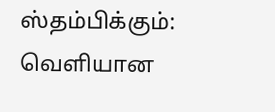ஸ்தம்பிக்கும்: வெளியான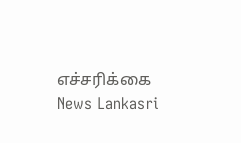எச்சரிக்கை News Lankasri